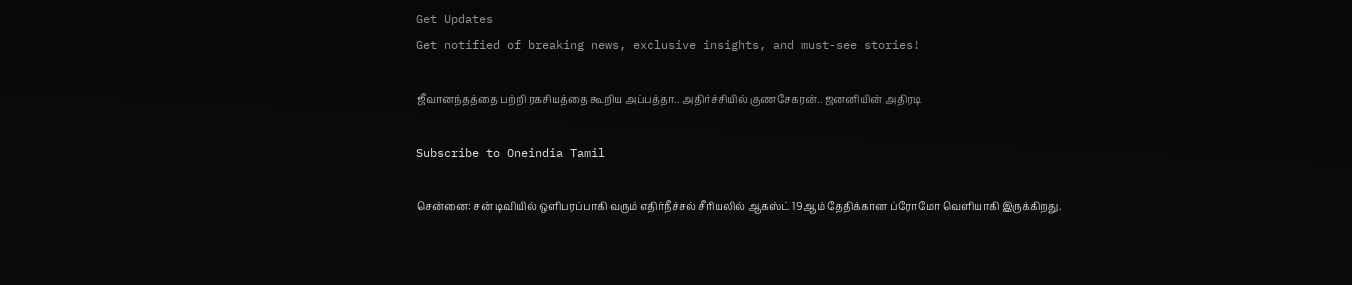Get Updates
Get notified of breaking news, exclusive insights, and must-see stories!

ஜீவானந்தத்தை பற்றி ரகசியத்தை கூறிய அப்பத்தா.. அதிர்ச்சியில் குணசேகரன்.. ஜனனியின் அதிரடி

Subscribe to Oneindia Tamil

சென்னை: சன் டிவியில் ஒளிபரப்பாகி வரும் எதிர்நீச்சல் சீரியலில் ஆகஸ்ட் 19ஆம் தேதிக்கான ப்ரோமோ வெளியாகி இருக்கிறது.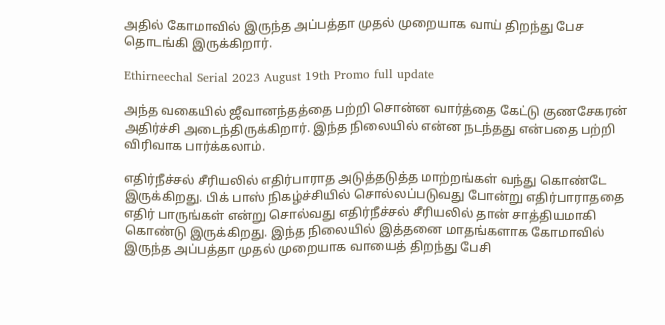அதில் கோமாவில் இருந்த அப்பத்தா முதல் முறையாக வாய் திறந்து பேச தொடங்கி இருக்கிறார்.

Ethirneechal Serial 2023 August 19th Promo full update

அந்த வகையில் ஜீவானந்தத்தை பற்றி சொன்ன வார்த்தை கேட்டு குணசேகரன் அதிர்ச்சி அடைந்திருக்கிறார். இந்த நிலையில் என்ன நடந்தது என்பதை பற்றி விரிவாக பார்க்கலாம்.

எதிர்நீச்சல் சீரியலில் எதிர்பாராத அடுத்தடுத்த மாற்றங்கள் வந்து கொண்டே இருக்கிறது. பிக் பாஸ் நிகழ்ச்சியில் சொல்லப்படுவது போன்று எதிர்பாராததை எதிர் பாருங்கள் என்று சொல்வது எதிர்நீச்சல் சீரியலில் தான் சாத்தியமாகி கொண்டு இருக்கிறது. இந்த நிலையில் இத்தனை மாதங்களாக கோமாவில் இருந்த அப்பத்தா முதல் முறையாக வாயைத் திறந்து பேசி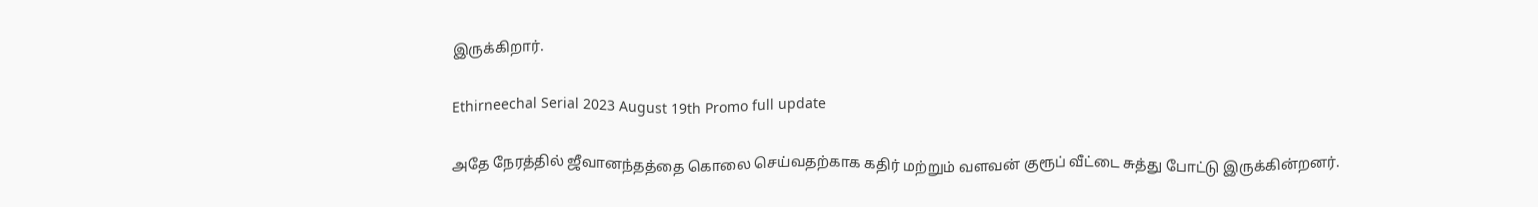இருக்கிறார்.

Ethirneechal Serial 2023 August 19th Promo full update

அதே நேரத்தில் ஜீவானந்தத்தை கொலை செய்வதற்காக கதிர் மற்றும் வளவன் குரூப் வீட்டை சுத்து போட்டு இருக்கின்றனர்.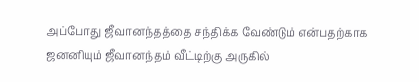அப்போது ஜீவானந்தத்தை சந்திக்க வேண்டும் என்பதற்காக ஜனனியும் ஜீவானந்தம் வீட்டிற்கு அருகில்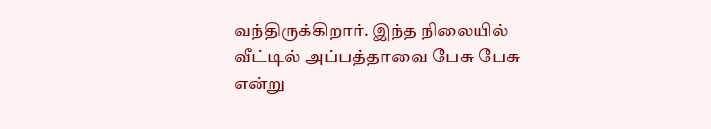வந்திருக்கிறார். இந்த நிலையில் வீட்டில் அப்பத்தாவை பேசு பேசு என்று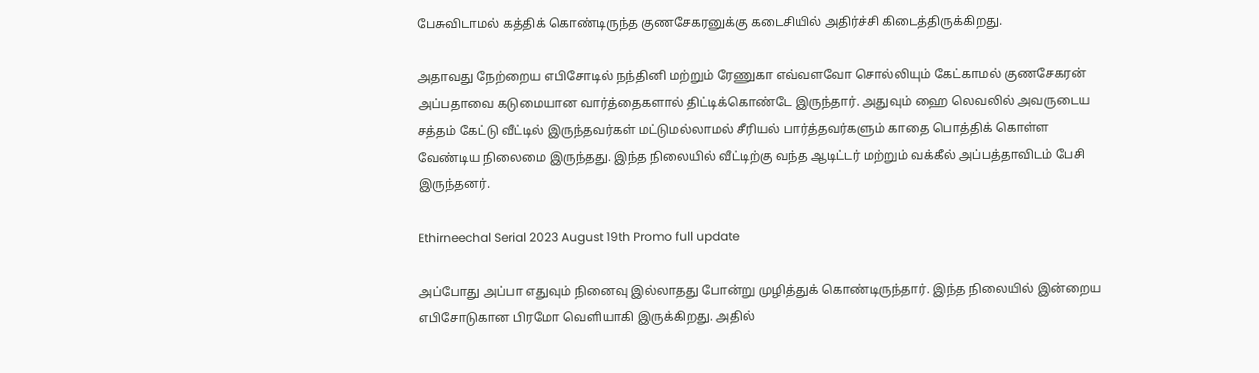பேசுவிடாமல் கத்திக் கொண்டிருந்த குணசேகரனுக்கு கடைசியில் அதிர்ச்சி கிடைத்திருக்கிறது.

அதாவது நேற்றைய எபிசோடில் நந்தினி மற்றும் ரேணுகா எவ்வளவோ சொல்லியும் கேட்காமல் குணசேகரன் அப்பதாவை கடுமையான வார்த்தைகளால் திட்டிக்கொண்டே இருந்தார். அதுவும் ஹை லெவலில் அவருடைய சத்தம் கேட்டு வீட்டில் இருந்தவர்கள் மட்டுமல்லாமல் சீரியல் பார்த்தவர்களும் காதை பொத்திக் கொள்ள வேண்டிய நிலைமை இருந்தது. இந்த நிலையில் வீட்டிற்கு வந்த ஆடிட்டர் மற்றும் வக்கீல் அப்பத்தாவிடம் பேசி இருந்தனர்.

Ethirneechal Serial 2023 August 19th Promo full update

அப்போது அப்பா எதுவும் நினைவு இல்லாதது போன்று முழித்துக் கொண்டிருந்தார். இந்த நிலையில் இன்றைய எபிசோடுகான பிரமோ வெளியாகி இருக்கிறது. அதில்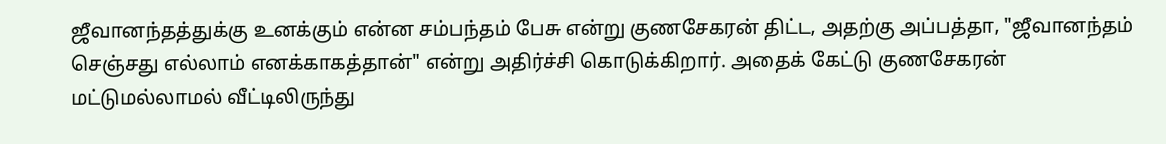ஜீவானந்தத்துக்கு உனக்கும் என்ன சம்பந்தம் பேசு என்று குணசேகரன் திட்ட, அதற்கு அப்பத்தா, "ஜீவானந்தம் செஞ்சது எல்லாம் எனக்காகத்தான்" என்று அதிர்ச்சி கொடுக்கிறார். அதைக் கேட்டு குணசேகரன் மட்டுமல்லாமல் வீட்டிலிருந்து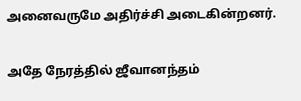அனைவருமே அதிர்ச்சி அடைகின்றனர்.

அதே நேரத்தில் ஜீவானந்தம்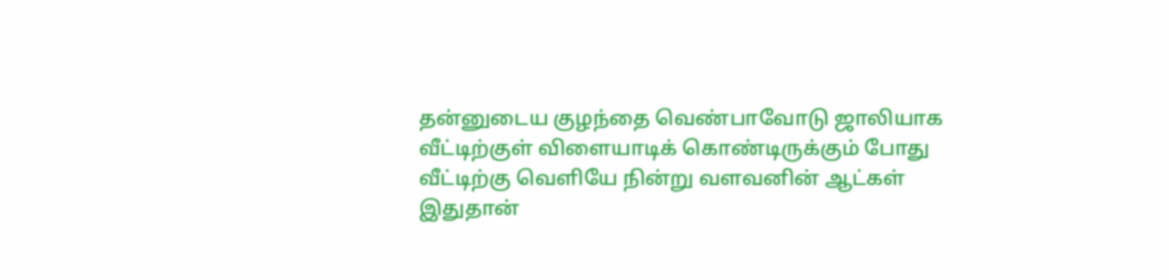தன்னுடைய குழந்தை வெண்பாவோடு ஜாலியாக வீட்டிற்குள் விளையாடிக் கொண்டிருக்கும் போது வீட்டிற்கு வெளியே நின்று வளவனின் ஆட்கள் இதுதான்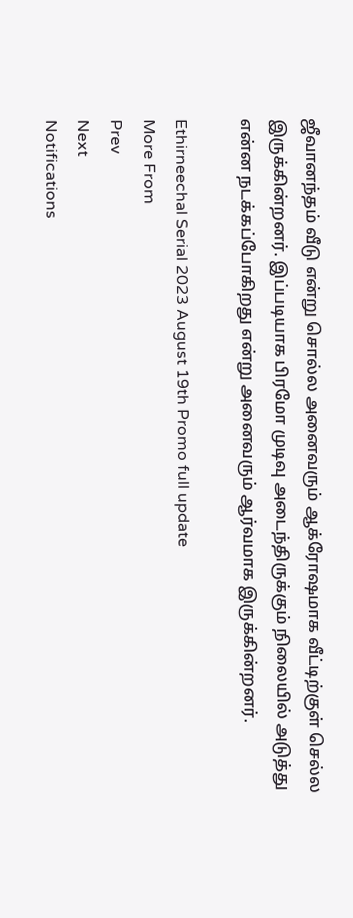ஜீவானந்தம் வீடு என்று சொல்ல அனைவரும் ஆக்ரோஷமாக வீட்டிற்குள் செல்ல இருக்கின்றனர். இப்படியாக பிரமோ முடிவு அடைந்திருக்கும் நிலையில் அடுத்து என்ன நடக்கப்போகிறது என்று அனைவரும் ஆர்வமாக இருக்கின்றனர்.

Ethirneechal Serial 2023 August 19th Promo full update
More From
Prev
Next
Notifications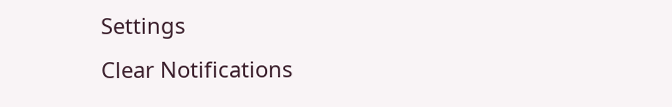Settings
Clear Notifications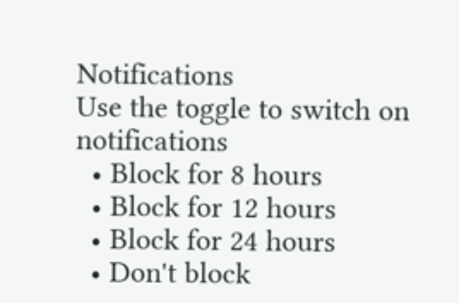Notifications
Use the toggle to switch on notifications
  • Block for 8 hours
  • Block for 12 hours
  • Block for 24 hours
  • Don't block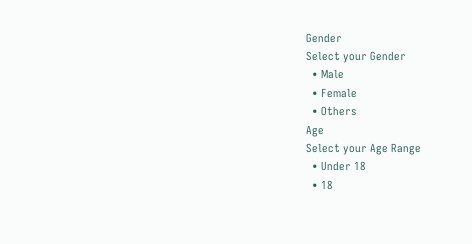Gender
Select your Gender
  • Male
  • Female
  • Others
Age
Select your Age Range
  • Under 18
  • 18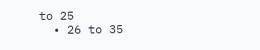to 25
  • 26 to 35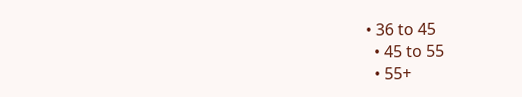• 36 to 45
  • 45 to 55
  • 55+